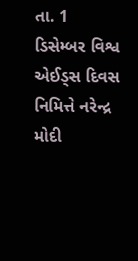તા. 1 ડિસેમ્બર વિશ્વ એઈડ્સ દિવસ નિમિત્તે નરેન્દ્ર મોદી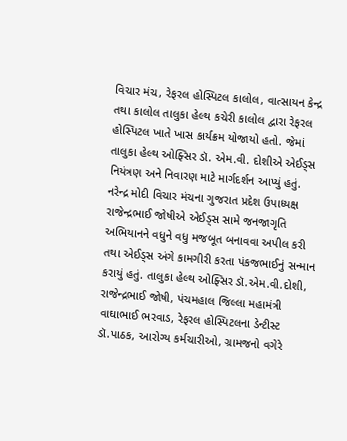વિચાર મંચ, રેફરલ હોસ્પિટલ કાલોલ, વાત્સાયન કેન્દ્ર તથા કાલોલ તાલુકા હેલ્થ કચેરી કાલોલ દ્વારા રેફરલ હોસ્પિટલ ખાતે ખાસ કાર્યક્રમ યોજાયો હતો. જેમાં તાલુકા હેલ્થ ઓફ્સિર ડૉ. એમ.વી. દોશીએ એઈડ્સ નિયંત્રણ અને નિવારણ માટે માર્ગદર્શન આપ્યું હતું. નરેન્દ્ર મોદી વિચાર મંચના ગુજરાત પ્રદેશ ઉપાધ્યક્ષ રાજેન્દ્રભાઈ જોષીએ એઈડ્સ સામે જનજાગૃતિ અભિયાનને વધુને વધુ મજબૂત બનાવવા અપીલ કરી તથા એઈડ્સ અંગે કામગીરી કરતા પંકજભાઈનું સન્માન કરાયું હતું. તાલુકા હેલ્થ ઓફ્સિર ડૉ.એમ.વી.દોશી, રાજેન્દ્રભાઈ જોષી, પંચમહાલ જિલ્લા મહામંત્રી વાઘાભાઈ ભરવાડ, રેફરલ હોસ્પિટલના ડેન્ટીસ્ટ ડૉ.પાઠક, આરોગ્ય કર્મચારીઓ, ગ્રામજનો વગેરે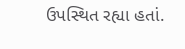ઉપસ્થિત રહ્યા હતાં.